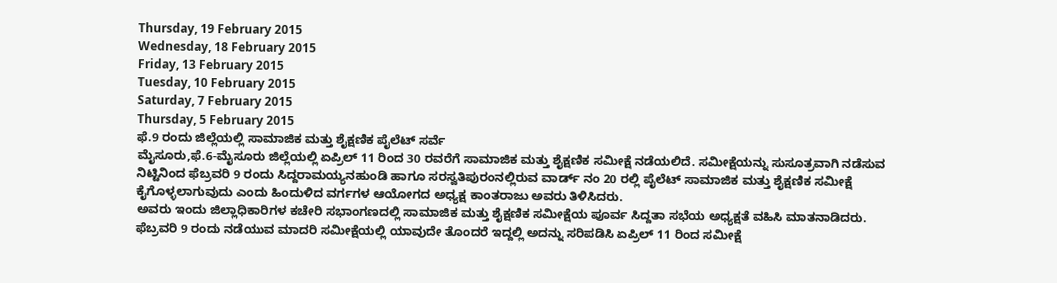Thursday, 19 February 2015
Wednesday, 18 February 2015
Friday, 13 February 2015
Tuesday, 10 February 2015
Saturday, 7 February 2015
Thursday, 5 February 2015
ಫೆ.9 ರಂದು ಜಿಲ್ಲೆಯಲ್ಲಿ ಸಾಮಾಜಿಕ ಮತ್ತು ಶೈಕ್ಷಣಿಕ ಪೈಲೆಟ್ ಸರ್ವೆ
ಮೈಸೂರು,ಫೆ.6-ಮೈಸೂರು ಜಿಲ್ಲೆಯಲ್ಲಿ ಏಪ್ರಿಲ್ 11 ರಿಂದ 30 ರವರೆಗೆ ಸಾಮಾಜಿಕ ಮತ್ತು ಶೈಕ್ಷಣಿಕ ಸಮೀಕ್ಷೆ ನಡೆಯಲಿದೆ. ಸಮೀಕ್ಷೆಯನ್ನು ಸುಸೂತ್ರವಾಗಿ ನಡೆಸುವ ನಿಟ್ಟಿನಿಂದ ಫೆಬ್ರವರಿ 9 ರಂದು ಸಿದ್ದರಾಮಯ್ಯನಹುಂಡಿ ಹಾಗೂ ಸರಸ್ವತಿಪುರಂನಲ್ಲಿರುವ ವಾರ್ಡ್ ನಂ 20 ರಲ್ಲಿ ಪೈಲೆಟ್ ಸಾಮಾಜಿಕ ಮತ್ತು ಶೈಕ್ಷಣಿಕ ಸಮೀಕ್ಷೆ ಕೈಗೊಳ್ಳಲಾಗುವುದು ಎಂದು ಹಿಂದುಳಿದ ವರ್ಗಗಳ ಆಯೋಗದ ಅಧ್ಯಕ್ಷ ಕಾಂತರಾಜು ಅವರು ತಿಳಿಸಿದರು.
ಅವರು ಇಂದು ಜಿಲ್ಲಾಧಿಕಾರಿಗಳ ಕಚೇರಿ ಸಭಾಂಗಣದಲ್ಲಿ ಸಾಮಾಜಿಕ ಮತ್ತು ಶೈಕ್ಷಣಿಕ ಸಮೀಕ್ಷೆಯ ಪೂರ್ವ ಸಿದ್ದತಾ ಸಭೆಯ ಅಧ್ಯಕ್ಷತೆ ವಹಿಸಿ ಮಾತನಾಡಿದರು.
ಫೆಬ್ರವರಿ 9 ರಂದು ನಡೆಯುವ ಮಾದರಿ ಸಮೀಕ್ಷೆಯಲ್ಲಿ ಯಾವುದೇ ತೊಂದರೆ ಇದ್ದಲ್ಲಿ ಅದನ್ನು ಸರಿಪಡಿಸಿ ಏಪ್ರಿಲ್ 11 ರಿಂದ ಸಮೀಕ್ಷೆ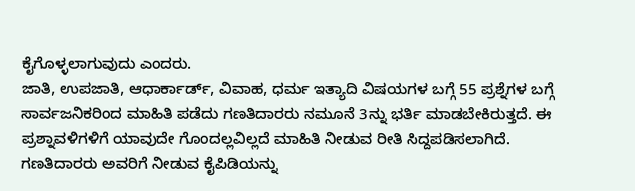ಕೈಗೊಳ್ಳಲಾಗುವುದು ಎಂದರು.
ಜಾತಿ, ಉಪಜಾತಿ, ಆಧಾರ್ಕಾರ್ಡ್, ವಿವಾಹ, ಧರ್ಮ ಇತ್ಯಾದಿ ವಿಷಯಗಳ ಬಗ್ಗೆ 55 ಪ್ರಶ್ನೆಗಳ ಬಗ್ಗೆ ಸಾರ್ವಜನಿಕರಿಂದ ಮಾಹಿತಿ ಪಡೆದು ಗಣತಿದಾರರು ನಮೂನೆ 3ನ್ನು ಭರ್ತಿ ಮಾಡಬೇಕಿರುತ್ತದೆ. ಈ ಪ್ರಶ್ನಾವಳಿಗಳಿಗೆ ಯಾವುದೇ ಗೊಂದಲ್ಲವಿಲ್ಲದೆ ಮಾಹಿತಿ ನೀಡುವ ರೀತಿ ಸಿದ್ದಪಡಿಸಲಾಗಿದೆ. ಗಣತಿದಾರರು ಅವರಿಗೆ ನೀಡುವ ಕೈಪಿಡಿಯನ್ನು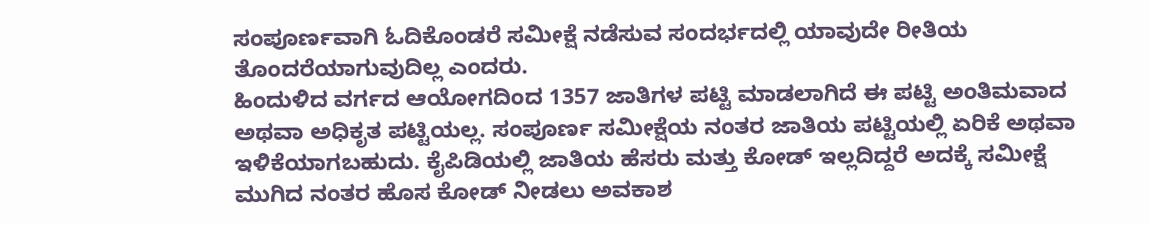ಸಂಪೂರ್ಣವಾಗಿ ಓದಿಕೊಂಡರೆ ಸಮೀಕ್ಷೆ ನಡೆಸುವ ಸಂದರ್ಭದಲ್ಲಿ ಯಾವುದೇ ರೀತಿಯ ತೊಂದರೆಯಾಗುವುದಿಲ್ಲ ಎಂದರು.
ಹಿಂದುಳಿದ ವರ್ಗದ ಆಯೋಗದಿಂದ 1357 ಜಾತಿಗಳ ಪಟ್ಟಿ ಮಾಡಲಾಗಿದೆ ಈ ಪಟ್ಟಿ ಅಂತಿಮವಾದ ಅಥವಾ ಅಧಿಕೃತ ಪಟ್ಟಿಯಲ್ಲ. ಸಂಪೂರ್ಣ ಸಮೀಕ್ಷೆಯ ನಂತರ ಜಾತಿಯ ಪಟ್ಟಿಯಲ್ಲಿ ಏರಿಕೆ ಅಥವಾ ಇಳಿಕೆಯಾಗಬಹುದು. ಕೈಪಿಡಿಯಲ್ಲಿ ಜಾತಿಯ ಹೆಸರು ಮತ್ತು ಕೋಡ್ ಇಲ್ಲದಿದ್ದರೆ ಅದಕ್ಕೆ ಸಮೀಕ್ಷೆ ಮುಗಿದ ನಂತರ ಹೊಸ ಕೋಡ್ ನೀಡಲು ಅವಕಾಶ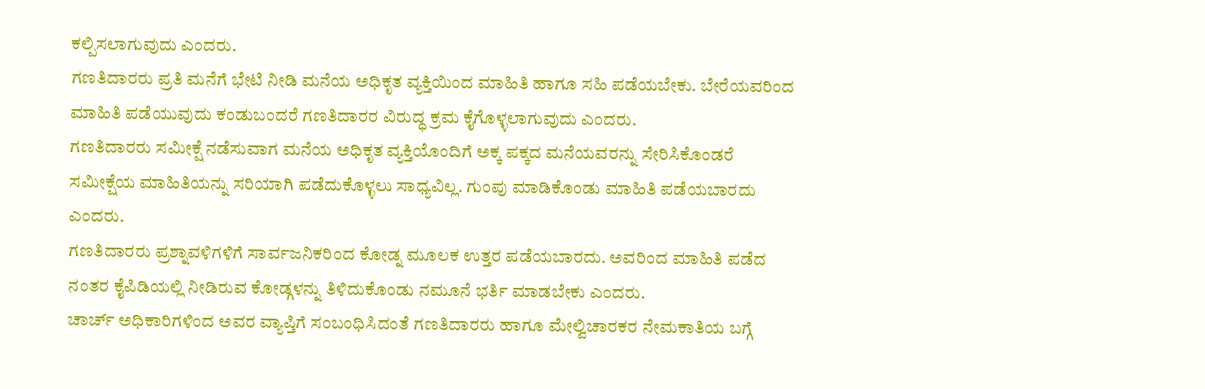ಕಲ್ಪಿಸಲಾಗುವುದು ಎಂದರು.
ಗಣತಿದಾರರು ಪ್ರತಿ ಮನೆಗೆ ಭೇಟಿ ನೀಡಿ ಮನೆಯ ಅಧಿಕೃತ ವ್ಯಕ್ತಿಯಿಂದ ಮಾಹಿತಿ ಹಾಗೂ ಸಹಿ ಪಡೆಯಬೇಕು. ಬೇರೆಯವರಿಂದ ಮಾಹಿತಿ ಪಡೆಯುವುದು ಕಂಡುಬಂದರೆ ಗಣತಿದಾರರ ವಿರುದ್ಧ ಕ್ರಮ ಕೈಗೊಳ್ಳಲಾಗುವುದು ಎಂದರು.
ಗಣತಿದಾರರು ಸಮೀಕ್ಷೆ ನಡೆಸುವಾಗ ಮನೆಯ ಅಧಿಕೃತ ವ್ಯಕ್ತಿಯೊಂದಿಗೆ ಅಕ್ಕ ಪಕ್ಕದ ಮನೆಯವರನ್ನು ಸೇರಿಸಿಕೊಂಡರೆ ಸಮೀಕ್ಷೆಯ ಮಾಹಿತಿಯನ್ನು ಸರಿಯಾಗಿ ಪಡೆದುಕೊಳ್ಳಲು ಸಾಧ್ಯವಿಲ್ಲ. ಗುಂಪು ಮಾಡಿಕೊಂಡು ಮಾಹಿತಿ ಪಡೆಯಬಾರದು ಎಂದರು.
ಗಣತಿದಾರರು ಪ್ರಶ್ನಾವಳಿಗಳಿಗೆ ಸಾರ್ವಜನಿಕರಿಂದ ಕೋಡ್ನ ಮೂಲಕ ಉತ್ತರ ಪಡೆಯಬಾರದು. ಅವರಿಂದ ಮಾಹಿತಿ ಪಡೆದ ನಂತರ ಕೈಪಿಡಿಯಲ್ಲಿ ನೀಡಿರುವ ಕೋಡ್ಗಳನ್ನು ತಿಳಿದುಕೊಂಡು ನಮೂನೆ ಭರ್ತಿ ಮಾಡಬೇಕು ಎಂದರು.
ಚಾರ್ಚ್ ಅಧಿಕಾರಿಗಳಿಂದ ಅವರ ವ್ಯಾಪ್ತಿಗೆ ಸಂಬಂಧಿಸಿದಂತೆ ಗಣತಿದಾರರು ಹಾಗೂ ಮೇಲ್ವಿಚಾರಕರ ನೇಮಕಾತಿಯ ಬಗ್ಗೆ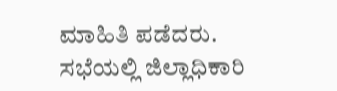ಮಾಹಿತಿ ಪಡೆದರು.
ಸಭೆಯಲ್ಲಿ ಜಿಲ್ಲಾಧಿಕಾರಿ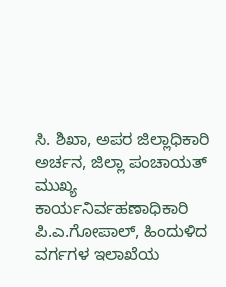ಸಿ. ಶಿಖಾ, ಅಪರ ಜಿಲ್ಲಾಧಿಕಾರಿ ಅರ್ಚನ, ಜಿಲ್ಲಾ ಪಂಚಾಯತ್ ಮುಖ್ಯ ಕಾರ್ಯನಿರ್ವಹಣಾಧಿಕಾರಿ ಪಿ.ಎ.ಗೋಪಾಲ್, ಹಿಂದುಳಿದ ವರ್ಗಗಳ ಇಲಾಖೆಯ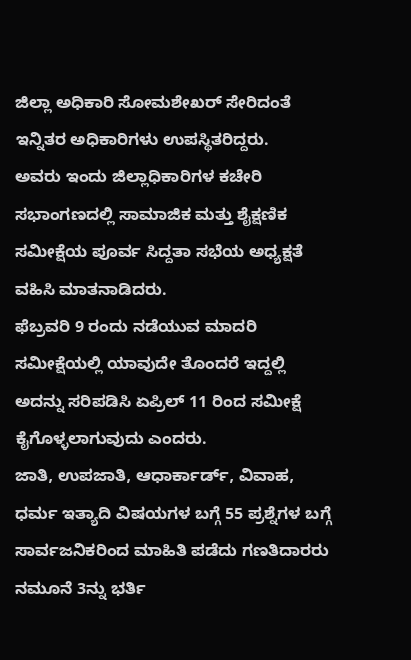ಜಿಲ್ಲಾ ಅಧಿಕಾರಿ ಸೋಮಶೇಖರ್ ಸೇರಿದಂತೆ ಇನ್ನಿತರ ಅಧಿಕಾರಿಗಳು ಉಪಸ್ಥಿತರಿದ್ದರು.
ಅವರು ಇಂದು ಜಿಲ್ಲಾಧಿಕಾರಿಗಳ ಕಚೇರಿ ಸಭಾಂಗಣದಲ್ಲಿ ಸಾಮಾಜಿಕ ಮತ್ತು ಶೈಕ್ಷಣಿಕ ಸಮೀಕ್ಷೆಯ ಪೂರ್ವ ಸಿದ್ದತಾ ಸಭೆಯ ಅಧ್ಯಕ್ಷತೆ ವಹಿಸಿ ಮಾತನಾಡಿದರು.
ಫೆಬ್ರವರಿ 9 ರಂದು ನಡೆಯುವ ಮಾದರಿ ಸಮೀಕ್ಷೆಯಲ್ಲಿ ಯಾವುದೇ ತೊಂದರೆ ಇದ್ದಲ್ಲಿ ಅದನ್ನು ಸರಿಪಡಿಸಿ ಏಪ್ರಿಲ್ 11 ರಿಂದ ಸಮೀಕ್ಷೆ ಕೈಗೊಳ್ಳಲಾಗುವುದು ಎಂದರು.
ಜಾತಿ, ಉಪಜಾತಿ, ಆಧಾರ್ಕಾರ್ಡ್, ವಿವಾಹ, ಧರ್ಮ ಇತ್ಯಾದಿ ವಿಷಯಗಳ ಬಗ್ಗೆ 55 ಪ್ರಶ್ನೆಗಳ ಬಗ್ಗೆ ಸಾರ್ವಜನಿಕರಿಂದ ಮಾಹಿತಿ ಪಡೆದು ಗಣತಿದಾರರು ನಮೂನೆ 3ನ್ನು ಭರ್ತಿ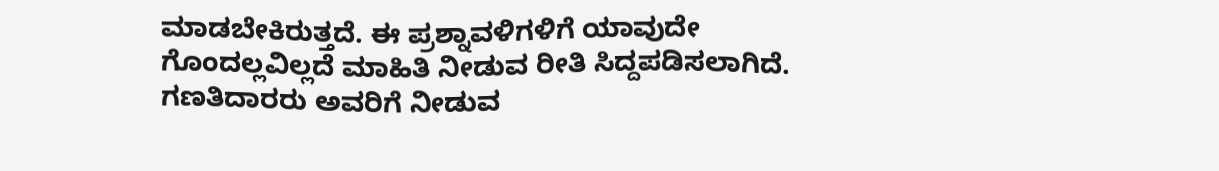ಮಾಡಬೇಕಿರುತ್ತದೆ. ಈ ಪ್ರಶ್ನಾವಳಿಗಳಿಗೆ ಯಾವುದೇ ಗೊಂದಲ್ಲವಿಲ್ಲದೆ ಮಾಹಿತಿ ನೀಡುವ ರೀತಿ ಸಿದ್ದಪಡಿಸಲಾಗಿದೆ. ಗಣತಿದಾರರು ಅವರಿಗೆ ನೀಡುವ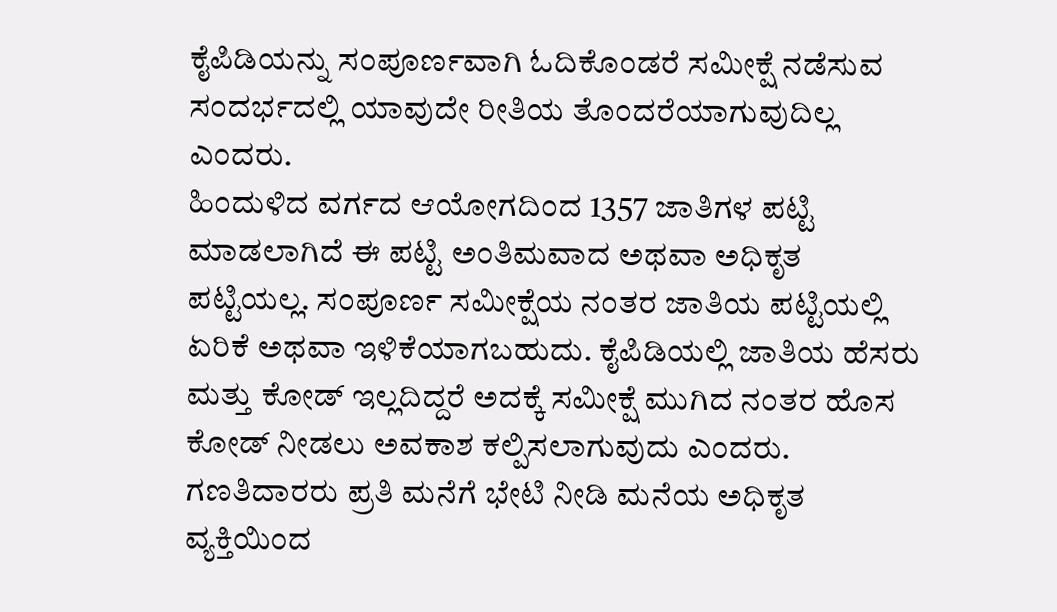ಕೈಪಿಡಿಯನ್ನು ಸಂಪೂರ್ಣವಾಗಿ ಓದಿಕೊಂಡರೆ ಸಮೀಕ್ಷೆ ನಡೆಸುವ ಸಂದರ್ಭದಲ್ಲಿ ಯಾವುದೇ ರೀತಿಯ ತೊಂದರೆಯಾಗುವುದಿಲ್ಲ ಎಂದರು.
ಹಿಂದುಳಿದ ವರ್ಗದ ಆಯೋಗದಿಂದ 1357 ಜಾತಿಗಳ ಪಟ್ಟಿ ಮಾಡಲಾಗಿದೆ ಈ ಪಟ್ಟಿ ಅಂತಿಮವಾದ ಅಥವಾ ಅಧಿಕೃತ ಪಟ್ಟಿಯಲ್ಲ. ಸಂಪೂರ್ಣ ಸಮೀಕ್ಷೆಯ ನಂತರ ಜಾತಿಯ ಪಟ್ಟಿಯಲ್ಲಿ ಏರಿಕೆ ಅಥವಾ ಇಳಿಕೆಯಾಗಬಹುದು. ಕೈಪಿಡಿಯಲ್ಲಿ ಜಾತಿಯ ಹೆಸರು ಮತ್ತು ಕೋಡ್ ಇಲ್ಲದಿದ್ದರೆ ಅದಕ್ಕೆ ಸಮೀಕ್ಷೆ ಮುಗಿದ ನಂತರ ಹೊಸ ಕೋಡ್ ನೀಡಲು ಅವಕಾಶ ಕಲ್ಪಿಸಲಾಗುವುದು ಎಂದರು.
ಗಣತಿದಾರರು ಪ್ರತಿ ಮನೆಗೆ ಭೇಟಿ ನೀಡಿ ಮನೆಯ ಅಧಿಕೃತ ವ್ಯಕ್ತಿಯಿಂದ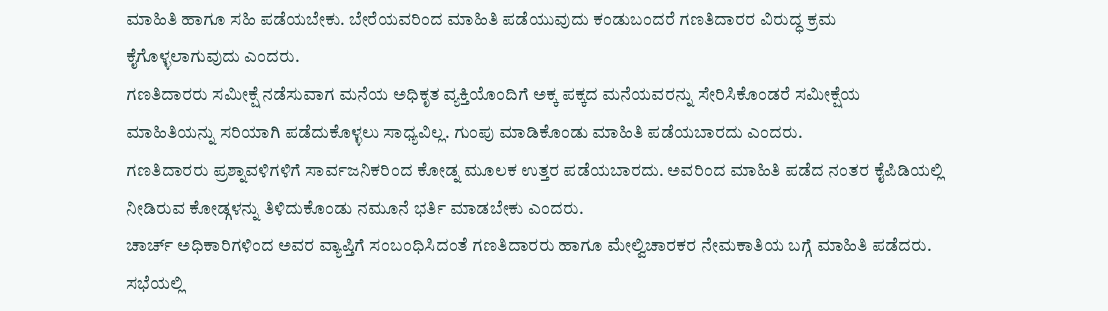ಮಾಹಿತಿ ಹಾಗೂ ಸಹಿ ಪಡೆಯಬೇಕು. ಬೇರೆಯವರಿಂದ ಮಾಹಿತಿ ಪಡೆಯುವುದು ಕಂಡುಬಂದರೆ ಗಣತಿದಾರರ ವಿರುದ್ಧ ಕ್ರಮ ಕೈಗೊಳ್ಳಲಾಗುವುದು ಎಂದರು.
ಗಣತಿದಾರರು ಸಮೀಕ್ಷೆ ನಡೆಸುವಾಗ ಮನೆಯ ಅಧಿಕೃತ ವ್ಯಕ್ತಿಯೊಂದಿಗೆ ಅಕ್ಕ ಪಕ್ಕದ ಮನೆಯವರನ್ನು ಸೇರಿಸಿಕೊಂಡರೆ ಸಮೀಕ್ಷೆಯ ಮಾಹಿತಿಯನ್ನು ಸರಿಯಾಗಿ ಪಡೆದುಕೊಳ್ಳಲು ಸಾಧ್ಯವಿಲ್ಲ. ಗುಂಪು ಮಾಡಿಕೊಂಡು ಮಾಹಿತಿ ಪಡೆಯಬಾರದು ಎಂದರು.
ಗಣತಿದಾರರು ಪ್ರಶ್ನಾವಳಿಗಳಿಗೆ ಸಾರ್ವಜನಿಕರಿಂದ ಕೋಡ್ನ ಮೂಲಕ ಉತ್ತರ ಪಡೆಯಬಾರದು. ಅವರಿಂದ ಮಾಹಿತಿ ಪಡೆದ ನಂತರ ಕೈಪಿಡಿಯಲ್ಲಿ ನೀಡಿರುವ ಕೋಡ್ಗಳನ್ನು ತಿಳಿದುಕೊಂಡು ನಮೂನೆ ಭರ್ತಿ ಮಾಡಬೇಕು ಎಂದರು.
ಚಾರ್ಚ್ ಅಧಿಕಾರಿಗಳಿಂದ ಅವರ ವ್ಯಾಪ್ತಿಗೆ ಸಂಬಂಧಿಸಿದಂತೆ ಗಣತಿದಾರರು ಹಾಗೂ ಮೇಲ್ವಿಚಾರಕರ ನೇಮಕಾತಿಯ ಬಗ್ಗೆ ಮಾಹಿತಿ ಪಡೆದರು.
ಸಭೆಯಲ್ಲಿ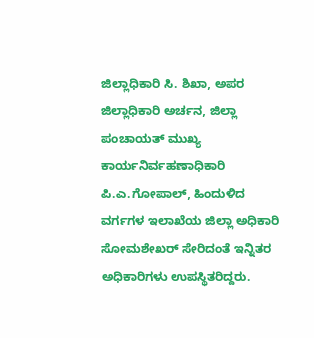ಜಿಲ್ಲಾಧಿಕಾರಿ ಸಿ. ಶಿಖಾ, ಅಪರ ಜಿಲ್ಲಾಧಿಕಾರಿ ಅರ್ಚನ, ಜಿಲ್ಲಾ ಪಂಚಾಯತ್ ಮುಖ್ಯ ಕಾರ್ಯನಿರ್ವಹಣಾಧಿಕಾರಿ ಪಿ.ಎ.ಗೋಪಾಲ್, ಹಿಂದುಳಿದ ವರ್ಗಗಳ ಇಲಾಖೆಯ ಜಿಲ್ಲಾ ಅಧಿಕಾರಿ ಸೋಮಶೇಖರ್ ಸೇರಿದಂತೆ ಇನ್ನಿತರ ಅಧಿಕಾರಿಗಳು ಉಪಸ್ಥಿತರಿದ್ದರು.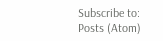Subscribe to:
Posts (Atom)